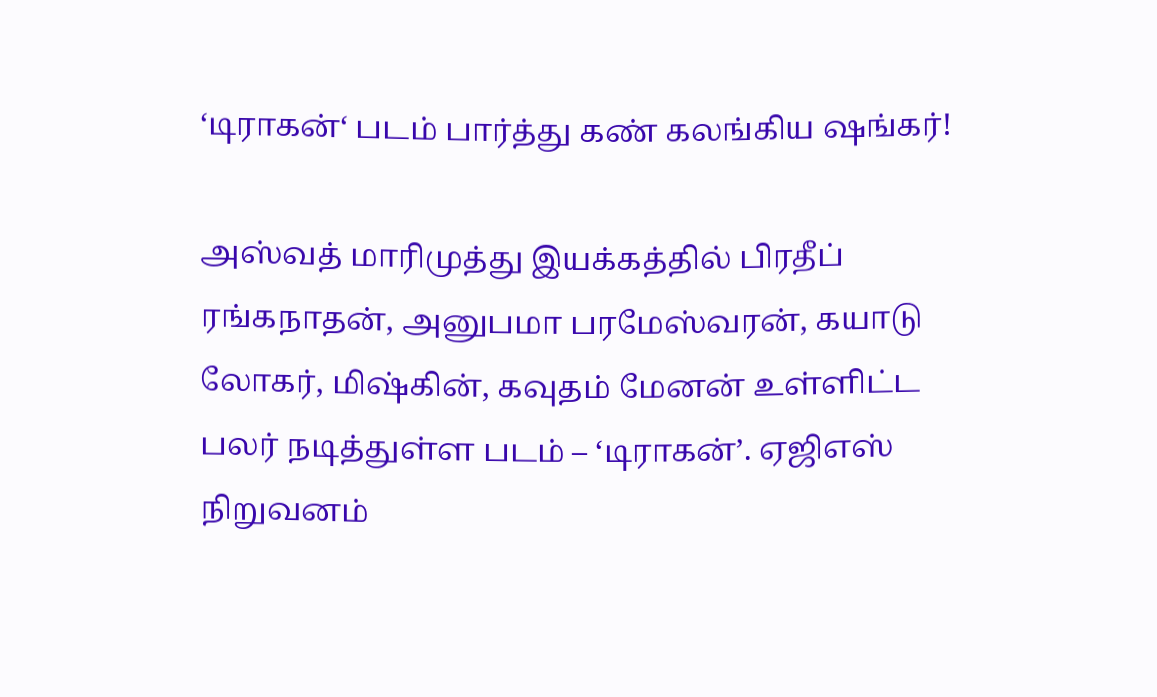‘டிராகன்‘ படம் பார்த்து கண் கலங்கிய ஷங்கர்!

அஸ்வத் மாரிமுத்து இயக்கத்தில் பிரதீப் ரங்கநாதன், அனுபமா பரமேஸ்வரன், கயாடு லோகர், மிஷ்கின், கவுதம் மேனன் உள்ளிட்ட பலர் நடித்துள்ள படம் – ‘டிராகன்’. ஏஜிஎஸ் நிறுவனம்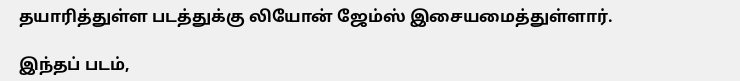தயாரித்துள்ள படத்துக்கு லியோன் ஜேம்ஸ் இசையமைத்துள்ளார்.

இந்தப் படம்,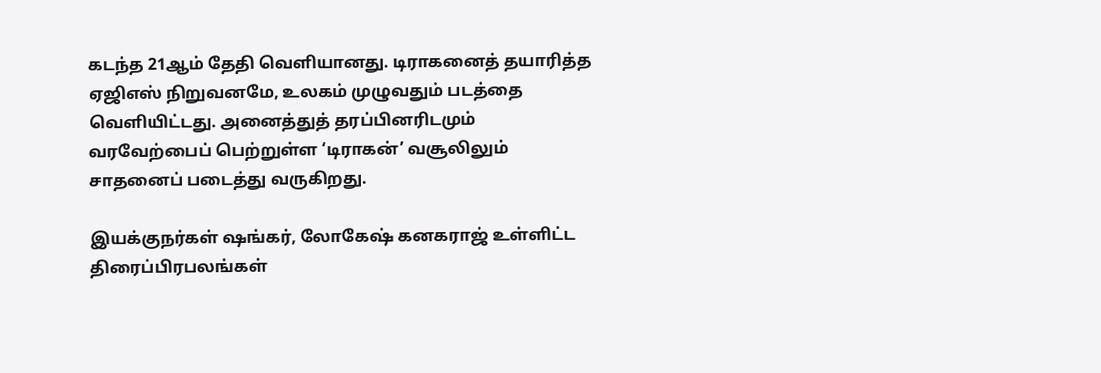கடந்த 21ஆம் தேதி வெளியானது. டிராகனைத் தயாரித்த ஏஜிஎஸ் நிறுவனமே, உலகம் முழுவதும் படத்தை வெளியிட்டது. அனைத்துத் தரப்பினரிடமும் வரவேற்பைப் பெற்றுள்ள ‘டிராகன்’ வசூலிலும் சாதனைப் படைத்து வருகிறது.

இயக்குநர்கள் ஷங்கர், லோகேஷ் கனகராஜ் உள்ளிட்ட திரைப்பிரபலங்கள்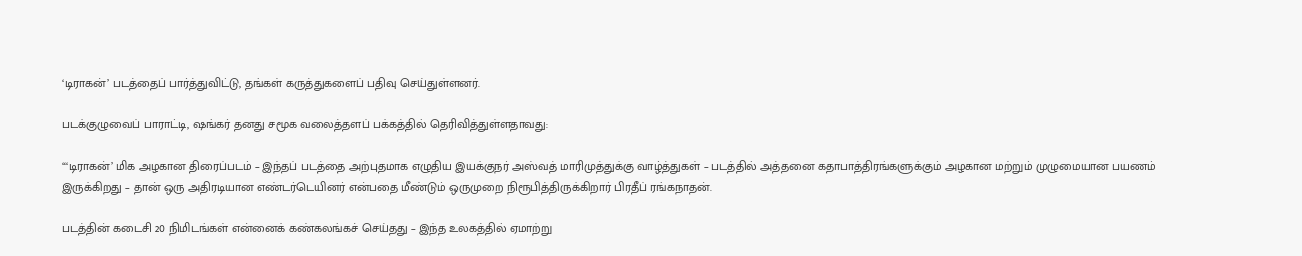‘டிராகன்’ படத்தைப் பார்த்துவிட்டு, தங்கள் கருத்துகளைப் பதிவு செய்துள்ளனர்.

படக்குழுவைப் பாராட்டி, ஷங்கர் தனது சமூக வலைத்தளப் பக்கத்தில் தெரிவித்துள்ளதாவது:

“‘டிராகன்’ மிக அழகான திரைப்படம் – இந்தப் படத்தை அற்புதமாக எழுதிய இயக்குநர் அஸ்வத் மாரிமுத்துக்கு வாழ்த்துகள் – படத்தில் அத்தனை கதாபாத்திரங்களுக்கும் அழகான மற்றும் முழுமையான பயணம் இருக்கிறது – தான் ஒரு அதிரடியான எண்டர்டெயினர் என்பதை மீண்டும் ஒருமுறை நிரூபித்திருக்கிறார் பிரதீப் ரங்கநாதன்.

படத்தின் கடைசி 20 நிமிடங்கள் என்னைக் கண்கலங்கச் செய்தது – இந்த உலகத்தில் ஏமாற்று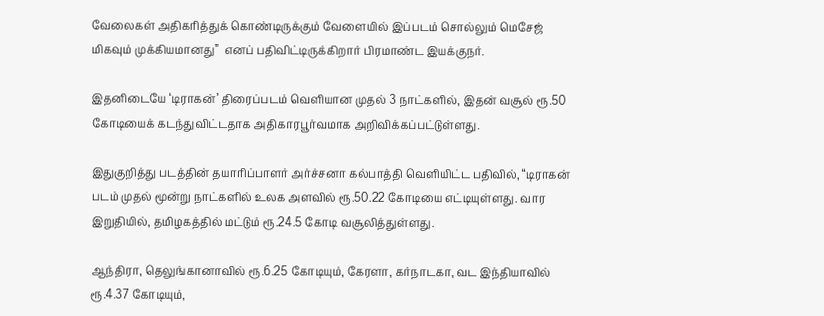வேலைகள் அதிகரித்துக் கொண்டிருக்கும் வேளையில் இப்படம் சொல்லும் மெசேஜ் மிகவும் முக்கியமானது”  எனப் பதிவிட்டிருக்கிறார் பிரமாண்ட இயக்குநர்.

இதனிடையே ‘டிராகன்’ திரைப்படம் வெளியான முதல் 3 நாட்களில், இதன் வசூல் ரூ.50 கோடியைக் கடந்துவிட்டதாக அதிகாரபூர்வமாக அறிவிக்கப்பட்டுள்ளது.

இதுகுறித்து படத்தின் தயாரிப்பாளர் அர்ச்சனா கல்பாத்தி வெளியிட்ட பதிவில், “டிராகன் படம் முதல் மூன்று நாட்களில் உலக அளவில் ரூ.50.22 கோடியை எட்டியுள்ளது. வார இறுதியில், தமிழகத்தில் மட்டும் ரூ.24.5 கோடி வசூலித்துள்ளது.

ஆந்திரா, தெலுங்கானாவில் ரூ.6.25 கோடியும், கேரளா, கர்நாடகா, வட இந்தியாவில் ரூ.4.37 கோடியும்,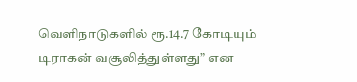வெளிநாடுகளில் ரூ.14.7 கோடியும் டிராகன் வசூலித்துள்ளது” என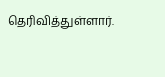தெரிவித்துள்ளார்.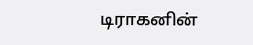டிராகனின்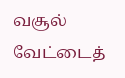வசூல் வேட்டைத்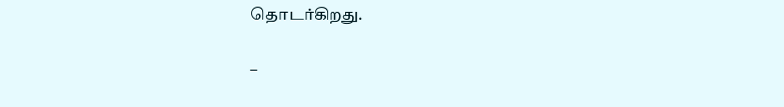தொடர்கிறது.

–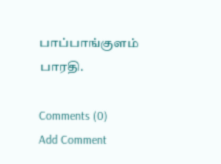பாப்பாங்குளம் பாரதி.

Comments (0)
Add Comment